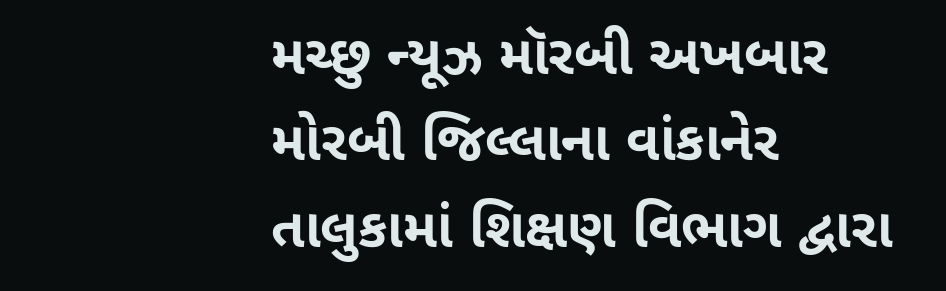મચ્છુ ન્યૂઝ મૉરબી અખબાર
મોરબી જિલ્લાના વાંકાનેર તાલુકામાં શિક્ષણ વિભાગ દ્વારા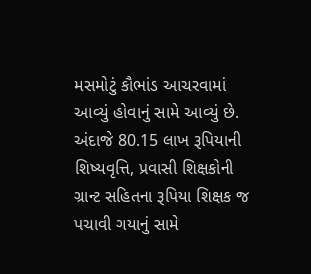મસમોટું કૌભાંડ આચરવામાં આવ્યું હોવાનું સામે આવ્યું છે. અંદાજે 80.15 લાખ રૂપિયાની શિષ્યવૃત્તિ, પ્રવાસી શિક્ષકોની ગ્રાન્ટ સહિતના રૂપિયા શિક્ષક જ પચાવી ગયાનું સામે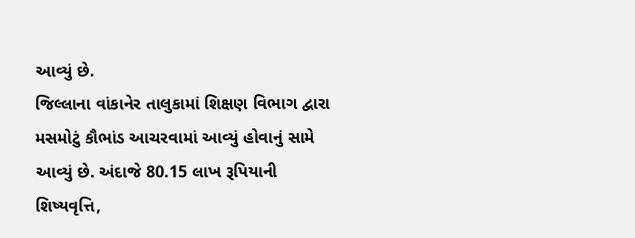આવ્યું છે.
જિલ્લાના વાંકાનેર તાલુકામાં શિક્ષણ વિભાગ દ્વારા મસમોટું કૌભાંડ આચરવામાં આવ્યું હોવાનું સામે આવ્યું છે. અંદાજે 80.15 લાખ રૂપિયાની શિષ્યવૃત્તિ,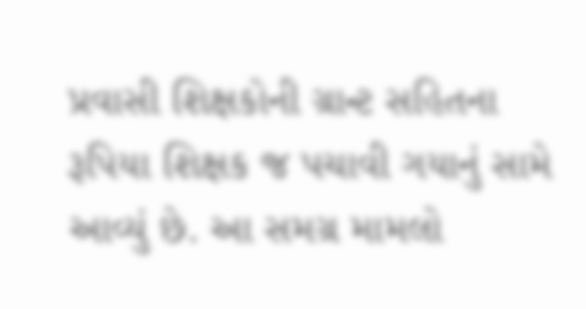પ્રવાસી શિક્ષકોની ગ્રાન્ટ સહિતના રૂપિયા શિક્ષક જ પચાવી ગયાનું સામે આવ્યું છે. આ સમગ્ર મામલો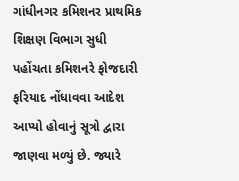ગાંધીનગર કમિશનર પ્રાથમિક શિક્ષણ વિભાગ સુધી પહોંચતા કમિશનરે ફોજદારી ફરિયાદ નોંધાવવા આદેશ આપ્યો હોવાનું સૂત્રો દ્વારા જાણવા મળ્યું છે. જ્યારે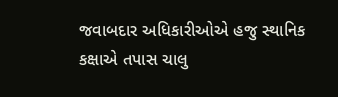જવાબદાર અધિકારીઓએ હજુ સ્થાનિક કક્ષાએ તપાસ ચાલુ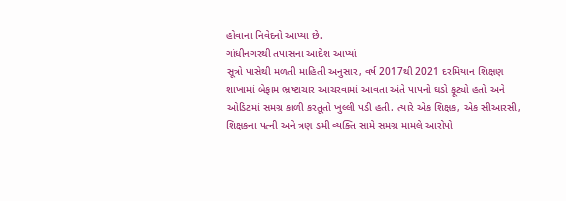હોવાના નિવેદનો આપ્યા છે.
ગાંધીનગરથી તપાસના આદેશ આપ્યાં
સૂત્રો પાસેથી મળતી માહિતી અનુસાર, વર્ષ 2017થી 2021 દરમિયાન શિક્ષણ શાખામાં બેફામ ભ્રષ્ટાચાર આચરવામાં આવતા અંતે પાપનો ઘડો ફૂટ્યો હતો અને ઓડિટમાં સમગ્ર કાળી કરતૂતો ખુલ્લી પડી હતી. ત્યારે એક શિક્ષક, એક સીઆરસી, શિક્ષકના પત્ની અને ત્રણ ડમી વ્યક્તિ સામે સમગ્ર મામલે આરોપો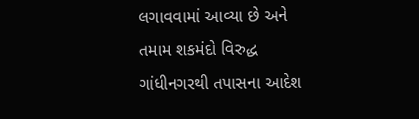લગાવવામાં આવ્યા છે અને તમામ શકમંદો વિરુદ્ધ ગાંધીનગરથી તપાસના આદેશ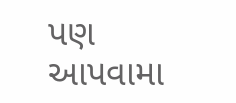પણ આપવામા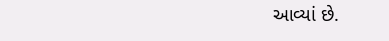આવ્યાં છે.